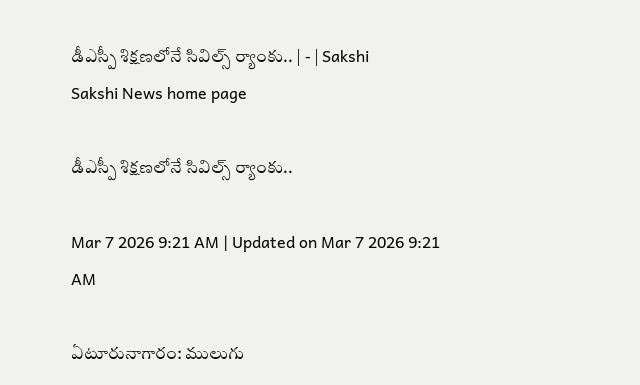డీఎస్పీ శిక్షణలోనే సివిల్స్‌ ర్యాంకు.. | - | Sakshi
Sakshi News home page

డీఎస్పీ శిక్షణలోనే సివిల్స్‌ ర్యాంకు..

Mar 7 2026 9:21 AM | Updated on Mar 7 2026 9:21 AM

ఏటూరునాగారం: ములుగు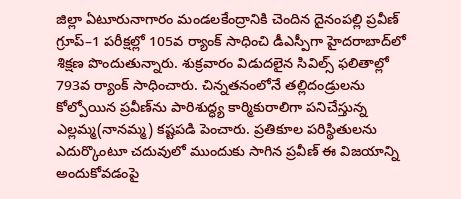జిల్లా ఏటూరునాగారం మండలకేంద్రానికి చెందిన దైనంపల్లి ప్రవీణ్‌ గ్రూప్‌–1 పరీక్షల్లో 105వ ర్యాంక్‌ సాధించి డీఎస్పీగా హైదరాబాద్‌లో శిక్షణ పొందుతున్నారు. శుక్రవారం విడుదలైన సివిల్స్‌ ఫలితాల్లో 793వ ర్యాంక్‌ సాధించారు. చిన్నతనంలోనే తల్లిదండ్రులను కోల్పోయిన ప్రవీణ్‌ను పారిశుద్ధ్య కార్మికురాలిగా పనిచేస్తున్న ఎల్లమ్మ(నానమ్మ) కష్టపడి పెంచారు. ప్రతికూల పరిస్థితులను ఎదుర్కొంటూ చదువులో ముందుకు సాగిన ప్రవీణ్‌ ఈ విజయాన్ని అందుకోవడంపై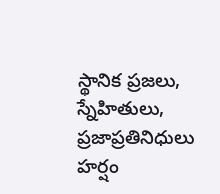స్థానిక ప్రజలు, స్నేహితులు, ప్రజాప్రతినిధులు హర్షం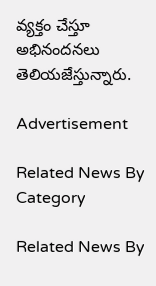వ్యక్తం చేస్తూ అభినందనలు తెలియజేస్తున్నారు.

Advertisement

Related News By Category

Related News By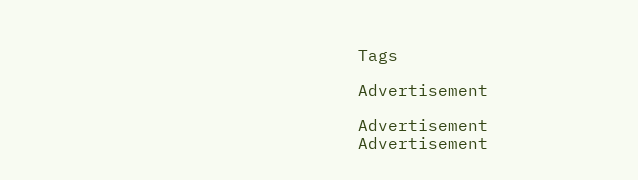Tags

Advertisement

Advertisement
Advertisement